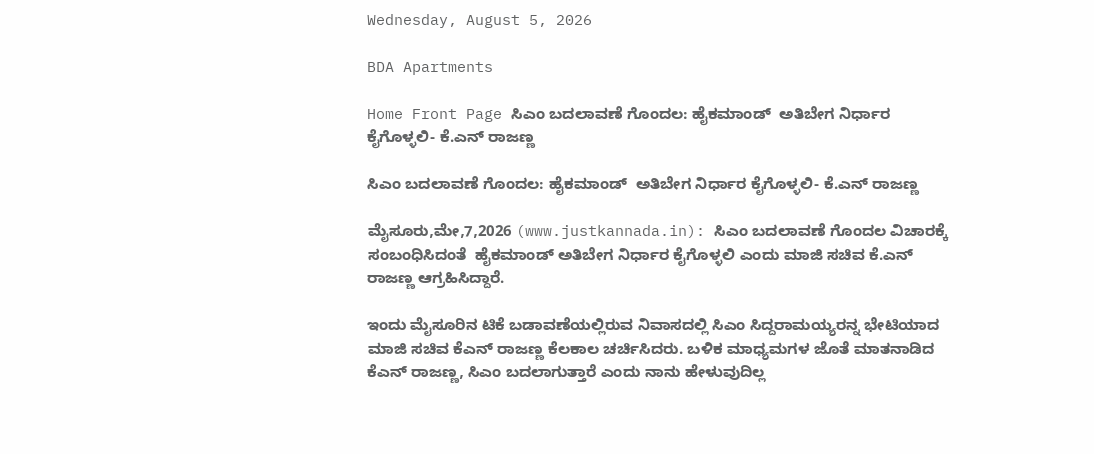Wednesday, August 5, 2026

BDA Apartments

Home Front Page ಸಿಎಂ ಬದಲಾವಣೆ ಗೊಂದಲ: ಹೈಕಮಾಂಡ್  ಅತಿಬೇಗ ನಿರ್ಧಾರ ಕೈಗೊಳ್ಳಲಿ- ಕೆ.ಎನ್ ರಾಜಣ್ಣ

ಸಿಎಂ ಬದಲಾವಣೆ ಗೊಂದಲ: ಹೈಕಮಾಂಡ್  ಅತಿಬೇಗ ನಿರ್ಧಾರ ಕೈಗೊಳ್ಳಲಿ- ಕೆ.ಎನ್ ರಾಜಣ್ಣ

ಮೈಸೂರು,ಮೇ,7,2026 (www.justkannada.in): ಸಿಎಂ ಬದಲಾವಣೆ ಗೊಂದಲ ವಿಚಾರಕ್ಕೆ ಸಂಬಂಧಿಸಿದಂತೆ  ಹೈಕಮಾಂಡ್ ಅತಿಬೇಗ ನಿರ್ಧಾರ ಕೈಗೊಳ್ಳಲಿ ಎಂದು ಮಾಜಿ ಸಚಿವ ಕೆ.ಎನ್ ರಾಜಣ್ಣ ಆಗ್ರಹಿಸಿದ್ದಾರೆ.

ಇಂದು ಮೈಸೂರಿನ ಟಿಕೆ ಬಡಾವಣೆಯಲ್ಲಿರುವ ನಿವಾಸದಲ್ಲಿ ಸಿಎಂ ಸಿದ್ದರಾಮಯ್ಯರನ್ನ ಭೇಟಿಯಾದ ಮಾಜಿ ಸಚಿವ ಕೆಎನ್ ರಾಜಣ್ಣ ಕೆಲಕಾಲ ಚರ್ಚಿಸಿದರು. ಬಳಿಕ ಮಾಧ್ಯಮಗಳ ಜೊತೆ ಮಾತನಾಡಿದ ಕೆಎನ್ ರಾಜಣ್ಣ, ಸಿಎಂ ಬದಲಾಗುತ್ತಾರೆ ಎಂದು ನಾನು ಹೇಳುವುದಿಲ್ಲ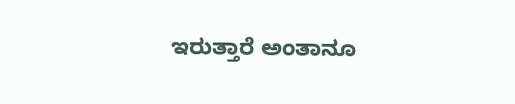ಇರುತ್ತಾರೆ ಅಂತಾನೂ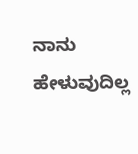ನಾನು ಹೇಳುವುದಿಲ್ಲ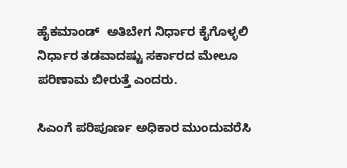ಹೈಕಮಾಂಡ್  ಅತಿಬೇಗ ನಿರ್ಧಾರ ಕೈಗೊಳ್ಳಲಿ ನಿರ್ಧಾರ ತಡವಾದಷ್ಟು ಸರ್ಕಾರದ ಮೇಲೂ ಪರಿಣಾಮ ಬೀರುತ್ತೆ ಎಂದರು.

ಸಿಎಂಗೆ ಪರಿಪೂರ್ಣ ಅಧಿಕಾರ ಮುಂದುವರೆಸಿ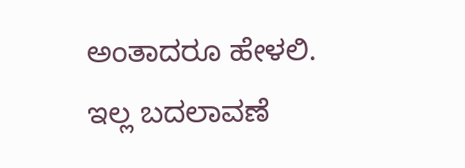ಅಂತಾದರೂ ಹೇಳಲಿ. ಇಲ್ಲ ಬದಲಾವಣೆ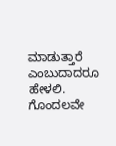ಮಾಡುತ್ತಾರೆ ಎಂಬುದಾದರೂ ಹೇಳಲಿ. ಗೊಂದಲವೇ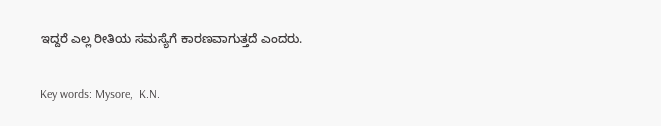ಇದ್ದರೆ ಎಲ್ಲ ರೀತಿಯ ಸಮಸ್ಯೆಗೆ ಕಾರಣವಾಗುತ್ತದೆ ಎಂದರು.

Key words: Mysore,  K.N.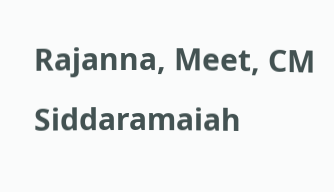Rajanna, Meet, CM Siddaramaiah